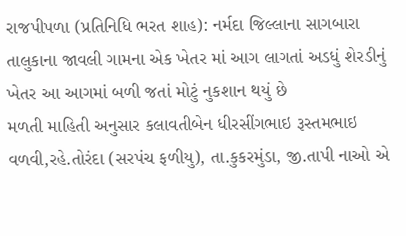રાજપીપળા (પ્રતિનિધિ ભરત શાહ): નર્મદા જિલ્લાના સાગબારા તાલુકાના જાવલી ગામના એક ખેતર માં આગ લાગતાં અડધું શેરડીનું ખેતર આ આગમાં બળી જતાં મોટું નુકશાન થયું છે
મળતી માહિતી અનુસાર કલાવતીબેન ધીરસીંગભાઇ રૂસ્તમભાઇ વળવી,રહે.તોરંદા (સરપંચ ફળીયુ), તા.કુકરમુંડા, જી.તાપી નાઓ એ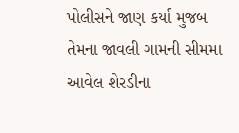પોલીસને જાણ કર્યા મુજબ તેમના જાવલી ગામની સીમમા આવેલ શેરડીના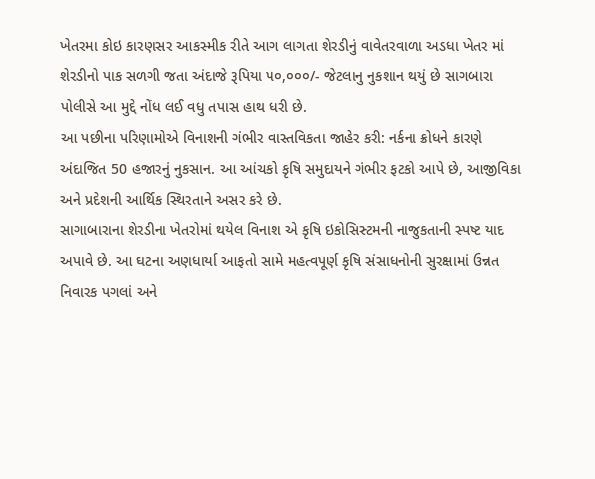ખેતરમા કોઇ કારણસર આકસ્મીક રીતે આગ લાગતા શેરડીનું વાવેતરવાળા અડધા ખેતર માં શેરડીનો પાક સળગી જતા અંદાજે રૂપિયા ૫૦,૦૦૦/- જેટલાનુ નુકશાન થયું છે સાગબારા પોલીસે આ મુદ્દે નોંધ લઈ વધુ તપાસ હાથ ધરી છે.
આ પછીના પરિણામોએ વિનાશની ગંભીર વાસ્તવિકતા જાહેર કરી: નર્કના ક્રોધને કારણે અંદાજિત 50 હજારનું નુકસાન. આ આંચકો કૃષિ સમુદાયને ગંભીર ફટકો આપે છે, આજીવિકા અને પ્રદેશની આર્થિક સ્થિરતાને અસર કરે છે.
સાગાબારાના શેરડીના ખેતરોમાં થયેલ વિનાશ એ કૃષિ ઇકોસિસ્ટમની નાજુકતાની સ્પષ્ટ યાદ અપાવે છે. આ ઘટના અણધાર્યા આફતો સામે મહત્વપૂર્ણ કૃષિ સંસાધનોની સુરક્ષામાં ઉન્નત નિવારક પગલાં અને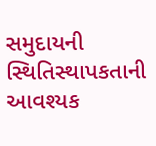સમુદાયની સ્થિતિસ્થાપકતાની આવશ્યક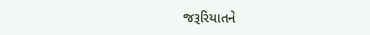જરૂરિયાતને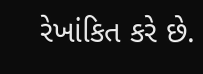રેખાંકિત કરે છે.